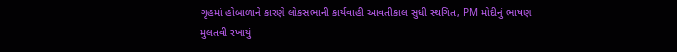ગૃહમાં હોબાળાને કારણે લોકસભાની કાર્યવાહી આવતીકાલ સુધી સ્થગિત, PM મોદીનું ભાષણ મુલતવી રખાયું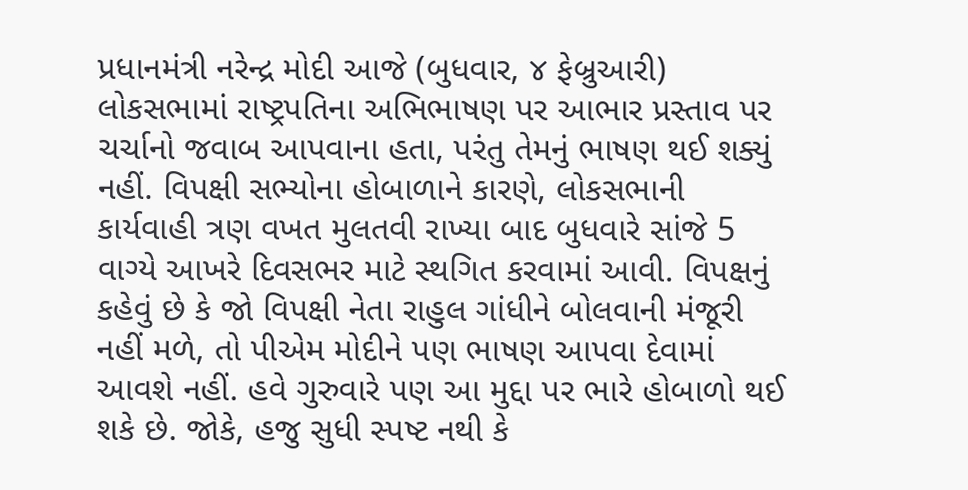પ્રધાનમંત્રી નરેન્દ્ર મોદી આજે (બુધવાર, ૪ ફેબ્રુઆરી) લોકસભામાં રાષ્ટ્રપતિના અભિભાષણ પર આભાર પ્રસ્તાવ પર ચર્ચાનો જવાબ આપવાના હતા, પરંતુ તેમનું ભાષણ થઈ શક્યું નહીં. વિપક્ષી સભ્યોના હોબાળાને કારણે, લોકસભાની કાર્યવાહી ત્રણ વખત મુલતવી રાખ્યા બાદ બુધવારે સાંજે 5 વાગ્યે આખરે દિવસભર માટે સ્થગિત કરવામાં આવી. વિપક્ષનું કહેવું છે કે જો વિપક્ષી નેતા રાહુલ ગાંધીને બોલવાની મંજૂરી નહીં મળે, તો પીએમ મોદીને પણ ભાષણ આપવા દેવામાં આવશે નહીં. હવે ગુરુવારે પણ આ મુદ્દા પર ભારે હોબાળો થઈ શકે છે. જોકે, હજુ સુધી સ્પષ્ટ નથી કે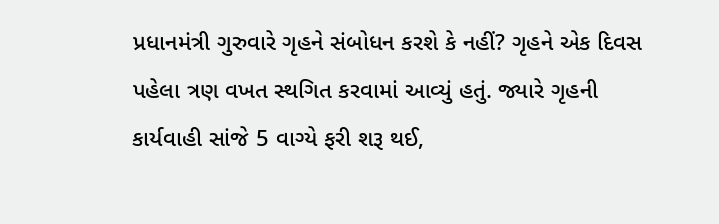પ્રધાનમંત્રી ગુરુવારે ગૃહને સંબોધન કરશે કે નહીં? ગૃહને એક દિવસ પહેલા ત્રણ વખત સ્થગિત કરવામાં આવ્યું હતું. જ્યારે ગૃહની કાર્યવાહી સાંજે 5 વાગ્યે ફરી શરૂ થઈ,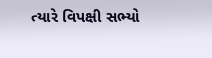ત્યારે વિપક્ષી સભ્યો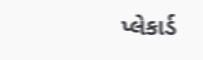પ્લેકાર્ડ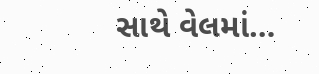સાથે વેલમાં…